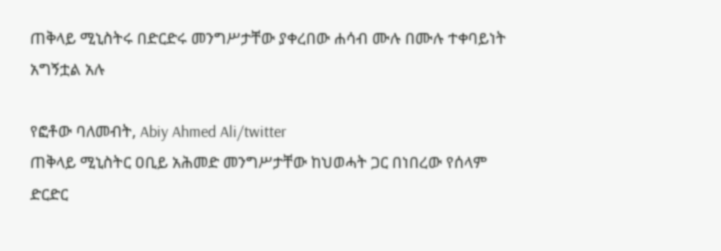ጠቅላይ ሚኒስትሩ በድርድሩ መንግሥታቸው ያቀረበው ሐሳብ ሙሉ በሙሉ ተቀባይነት አግኝቷል አሉ

የፎቶው ባለመብት, Abiy Ahmed Ali/twitter
ጠቅላይ ሚኒስትር ዐቢይ አሕመድ መንግሥታቸው ከህወሓት ጋር በነበረው የሰላም ድርድር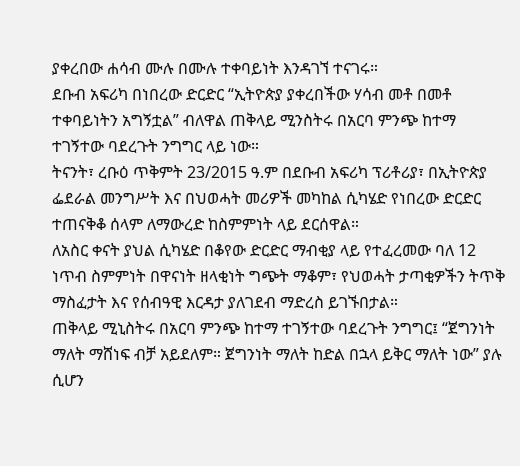ያቀረበው ሐሳብ ሙሉ በሙሉ ተቀባይነት እንዳገኘ ተናገሩ።
ደቡብ አፍሪካ በነበረው ድርድር “ኢትዮጵያ ያቀረበችው ሃሳብ መቶ በመቶ ተቀባይነትን አግኝቷል” ብለዋል ጠቅላይ ሚንስትሩ በአርባ ምንጭ ከተማ ተገኝተው ባደረጉት ንግግር ላይ ነው።
ትናንት፣ ረቡዕ ጥቅምት 23/2015 ዓ.ም በደቡብ አፍሪካ ፕሪቶሪያ፣ በኢትዮጵያ ፌደራል መንግሥት እና በህወሓት መሪዎች መካከል ሲካሄድ የነበረው ድርድር ተጠናቅቆ ሰላም ለማውረድ ከስምምነት ላይ ደርሰዋል።
ለአስር ቀናት ያህል ሲካሄድ በቆየው ድርድር ማብቂያ ላይ የተፈረመው ባለ 12 ነጥብ ስምምነት በዋናነት ዘላቂነት ግጭት ማቆም፣ የህወሓት ታጣቂዎችን ትጥቅ ማስፈታት እና የሰብዓዊ እርዳታ ያለገደብ ማድረስ ይገኙበታል።
ጠቅላይ ሚኒስትሩ በአርባ ምንጭ ከተማ ተገኝተው ባደረጉት ንግግር፤ “ጀግንነት ማለት ማሸነፍ ብቻ አይደለም። ጀግንነት ማለት ከድል በኋላ ይቅር ማለት ነው” ያሉ ሲሆን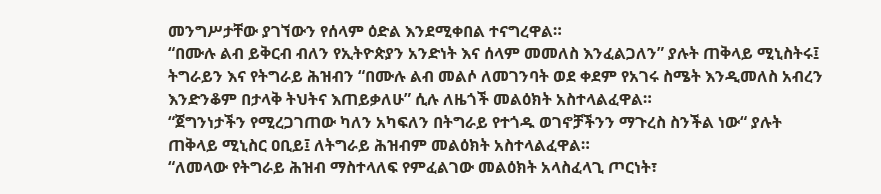መንግሥታቸው ያገኘውን የሰላም ዕድል እንደሚቀበል ተናግረዋል።
“በሙሉ ልብ ይቅርብ ብለን የኢትዮጵያን አንድነት እና ሰላም መመለስ እንፈልጋለን” ያሉት ጠቅላይ ሚኒስትሩ፤ ትግራይን እና የትግራይ ሕዝብን “በሙሉ ልብ መልሶ ለመገንባት ወደ ቀደም የአገሩ ስሜት እንዲመለስ አብረን እንድንቆም በታላቅ ትህትና እጠይቃለሁ” ሲሉ ለዜጎች መልዕክት አስተላልፈዋል።
“ጀግንነታችን የሚረጋገጠው ካለን አካፍለን በትግራይ የተጎዱ ወገኖቻችንን ማጉረስ ስንችል ነው“ ያሉት ጠቅላይ ሚኒስር ዐቢይ፤ ለትግራይ ሕዝብም መልዕክት አስተላልፈዋል።
“ለመላው የትግራይ ሕዝብ ማስተላለፍ የምፈልገው መልዕክት አላስፈላጊ ጦርነት፣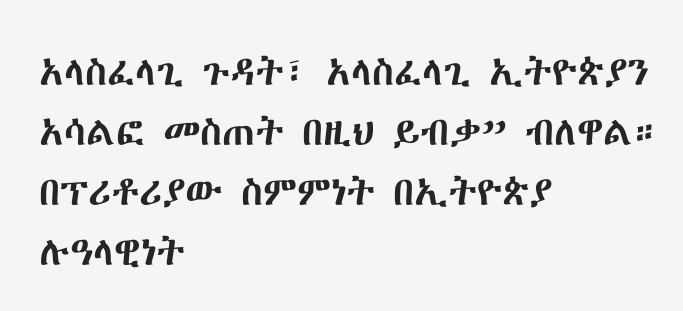አላስፈላጊ ጉዳት፣ አላስፈላጊ ኢትዮጵያን አሳልፎ መስጠት በዚህ ይብቃ” ብለዋል።
በፕሪቶሪያው ስምምነት በኢትዮጵያ ሉዓላዊነት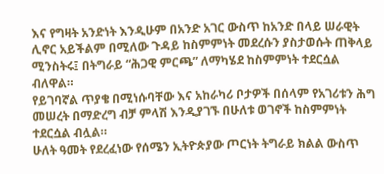እና የግዛት አንድነት እንዲሁም በአንድ አገር ውስጥ ከአንድ በላይ ሠራዊት ሊኖር አይችልም በሚለው ጉዳይ ከስምምነት መደረሱን ያስታወሱት ጠቅላይ ሚንስትሩ፤ በትግራይ “ሕጋዊ ምርጫ” ለማካሄደ ከስምምነት ተደርሷል ብለዋል።
የይገባኛል ጥያቄ በሚነሱባቸው እና አከራካሪ ቦታዎች በሰላም የአገሪቱን ሕግ መሠረት በማድረግ ብቻ ምላሽ እንዲያገኙ በሁለቱ ወገኖች ከስምምነት ተደርሷል ብሏል።
ሁለት ዓመት የደረፈነው የሰሜን ኢትዮጵያው ጦርነት ትግራይ ክልል ውስጥ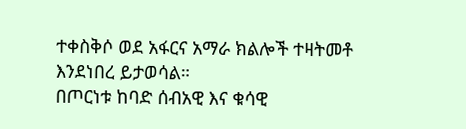ተቀስቅሶ ወደ አፋርና አማራ ክልሎች ተዛትመቶ እንደነበረ ይታወሳል።
በጦርነቱ ከባድ ሰብአዊ እና ቁሳዊ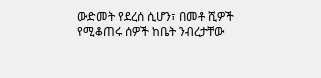ውድመት የደረሰ ሲሆን፣ በመቶ ሺዎች የሚቆጠሩ ሰዎች ከቤት ንብረታቸው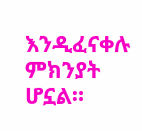እንዲፈናቀሉ ምክንያት ሆኗል።